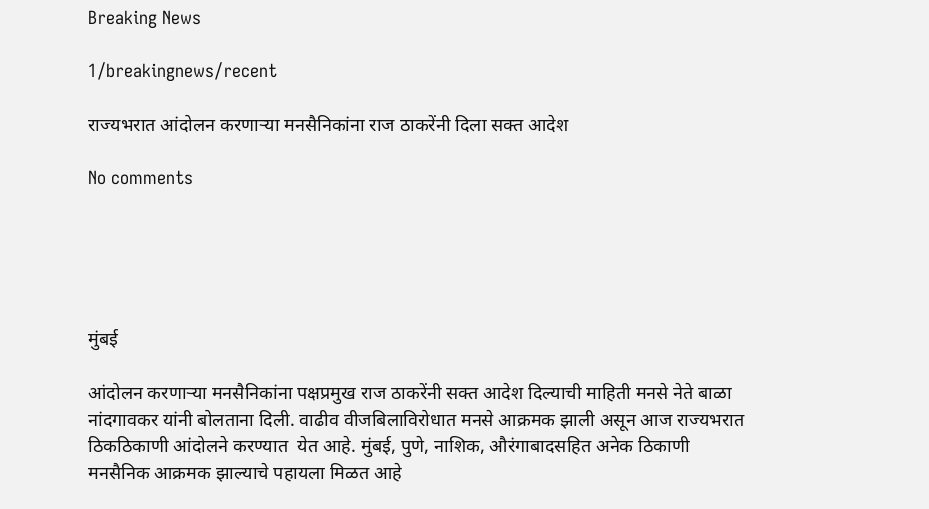Breaking News

1/breakingnews/recent

राज्यभरात आंदोलन करणाऱ्या मनसैनिकांना राज ठाकरेंनी दिला सक्त आदेश

No comments





मुंबई

आंदोलन करणाऱ्या मनसैनिकांना पक्षप्रमुख राज ठाकरेंनी सक्त आदेश दिल्याची माहिती मनसे नेते बाळा नांदगावकर यांनी बोलताना दिली. वाढीव वीजबिलाविरोधात मनसे आक्रमक झाली असून आज राज्यभरात ठिकठिकाणी आंदोलने करण्यात  येत आहे. मुंबई, पुणे, नाशिक, औरंगाबादसहित अनेक ठिकाणी मनसैनिक आक्रमक झाल्याचे पहायला मिळत आहे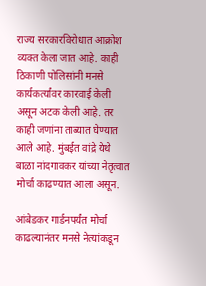राज्य सरकारविरोधात आक्रोश व्यक्त केला जात आहे. काही ठिकाणी पोलिसांनी मनसे कार्यकर्त्यांवर कारवाई केली असून अटक केली आहे. तर काही जणांना ताब्यात घेण्यात आले आहे. मुंबईत वांद्रे येथे बाळा नांदगावकर यांच्या नेतृत्वात मोर्चा काढण्यात आला असून.

आंबेडकर गार्डनपर्यंत मोर्चा काढल्यानंतर मनसे नेत्यांकडून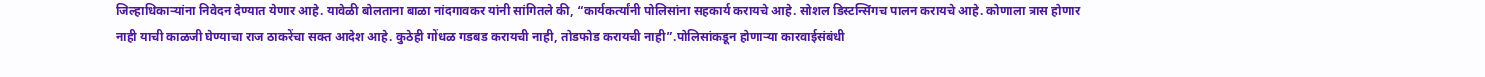जिल्हाधिकाऱ्यांना निवेदन देण्यात येणार आहे. यावेळी बोलताना बाळा नांदगावकर यांनी सांगितले की, “कार्यकर्त्यांनी पोलिसांना सहकार्य करायचे आहे. सोशल डिस्टन्सिंगच पालन करायचे आहे. कोणाला त्रास होणार नाही याची काळजी घेण्याचा राज ठाकरेंचा सक्त आदेश आहे. कुठेही गोंधळ गडबड करायची नाही, तोडफोड करायची नाही”.पोलिसांकडून होणाऱ्या कारवाईसंबंधी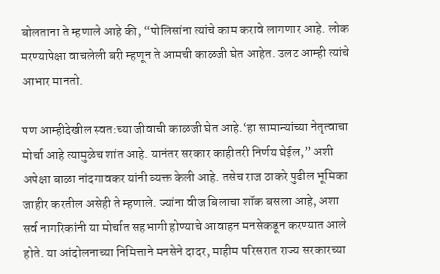बोलताना ते म्हणाले आहे की, “पोलिसांना त्यांचे काम करावे लागणार आहे. लोक मरण्यापेक्षा वाचलेली बरी म्हणून ते आमची काळजी घेत आहेत. उलट आम्ही त्यांचे आभार मानतो.

पण आम्हीदेखील स्वत:च्या जीवाची काळजी घेत आहे.‘हा सामान्यांच्या नेतृत्वाचा मोर्चा आहे त्यामुळेच शांत आहे. यानंतर सरकार काहीतरी निर्णय घेईल,” अशी अपेक्षा बाळा नांदगावकर यांनी व्यक्त केली आहे. तसेच राज ठाकरे पुढील भूमिका जाहीर करतील असेही ते म्हणाले. ज्यांना वीज बिलाचा शॉक बसला आहे, अशा सर्व नागरिकांनी या मोर्चात सहभागी होण्याचे आवाहन मनसेकडून करण्यात आले होते. या आंदोलनाच्या निमित्ताने मनसेने दादर, माहीम परिसरात राज्य सरकारच्या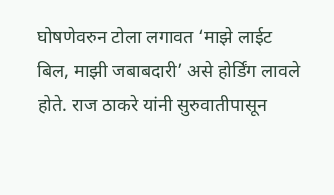घोषणेवरुन टोला लगावत ‘माझे लाईट बिल, माझी जबाबदारी’ असे होर्डिंग लावले होते. राज ठाकरे यांनी सुरुवातीपासून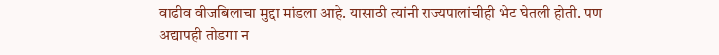वाढीव वीजबिलाचा मुद्दा मांडला आहे. यासाठी त्यांनी राज्यपालांचीही भेट घेतली होती. पण अद्यापही तोडगा न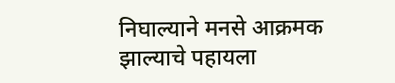निघाल्याने मनसे आक्रमक झाल्याचे पहायला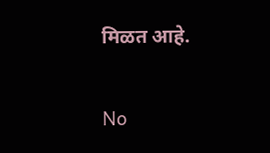मिळत आहे.

No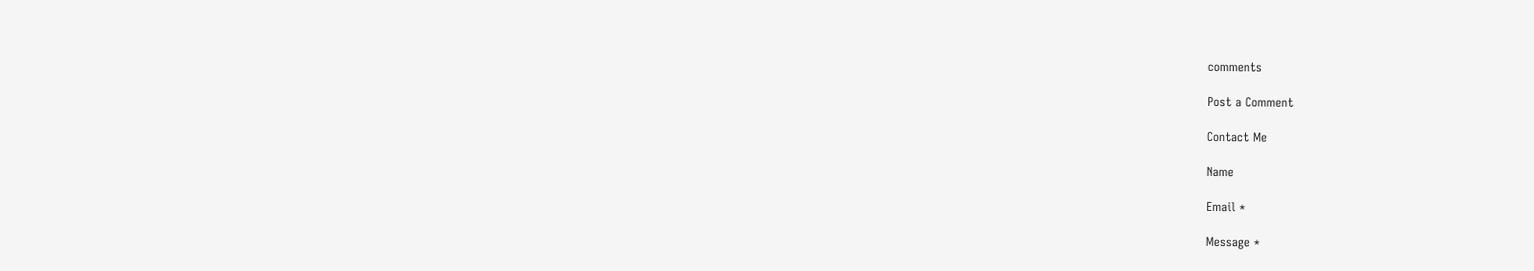comments

Post a Comment

Contact Me

Name

Email *

Message *